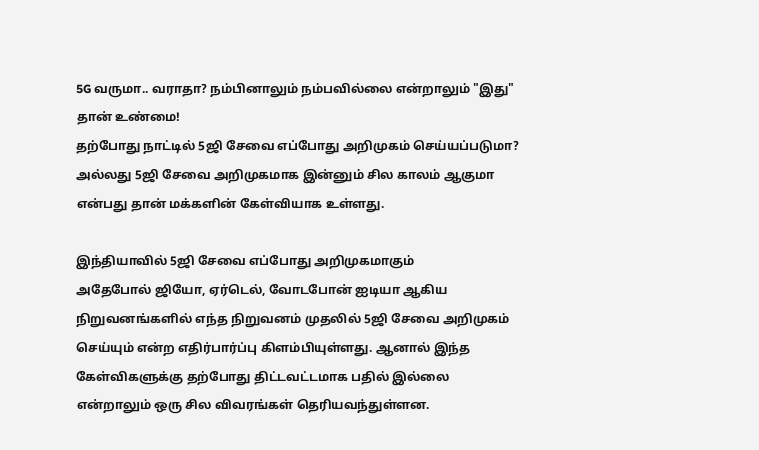5G வருமா.. வராதா? நம்பினாலும் நம்பவில்லை என்றாலும் "இது" தான் உண்மை!
தற்போது நாட்டில் 5ஜி சேவை எப்போது அறிமுகம் செய்யப்படுமா? அல்லது 5ஜி சேவை அறிமுகமாக இன்னும் சில காலம் ஆகுமா என்பது தான் மக்களின் கேள்வியாக உள்ளது.

இந்தியாவில் 5ஜி சேவை எப்போது அறிமுகமாகும்
அதேபோல் ஜியோ, ஏர்டெல், வோடபோன் ஐடியா ஆகிய நிறுவனங்களில் எந்த நிறுவனம் முதலில் 5ஜி சேவை அறிமுகம் செய்யும் என்ற எதிர்பார்ப்பு கிளம்பியுள்ளது. ஆனால் இந்த கேள்விகளுக்கு தற்போது திட்டவட்டமாக பதில் இல்லை என்றாலும் ஒரு சில விவரங்கள் தெரியவந்துள்ளன.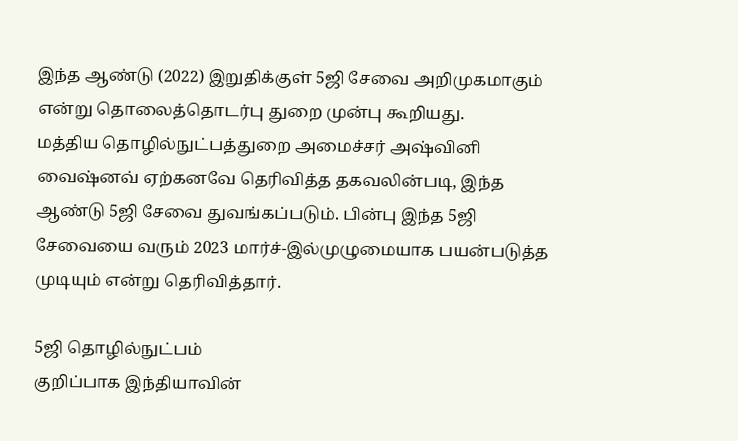இந்த ஆண்டு (2022) இறுதிக்குள் 5ஜி சேவை அறிமுகமாகும் என்று தொலைத்தொடர்பு துறை முன்பு கூறியது.
மத்திய தொழில்நுட்பத்துறை அமைச்சர் அஷ்வினி வைஷ்னவ் ஏற்கனவே தெரிவித்த தகவலின்படி, இந்த ஆண்டு 5ஜி சேவை துவங்கப்படும். பின்பு இந்த 5ஜி சேவையை வரும் 2023 மார்ச்-இல்முழுமையாக பயன்படுத்த முடியும் என்று தெரிவித்தார்.

5ஜி தொழில்நுட்பம்
குறிப்பாக இந்தியாவின்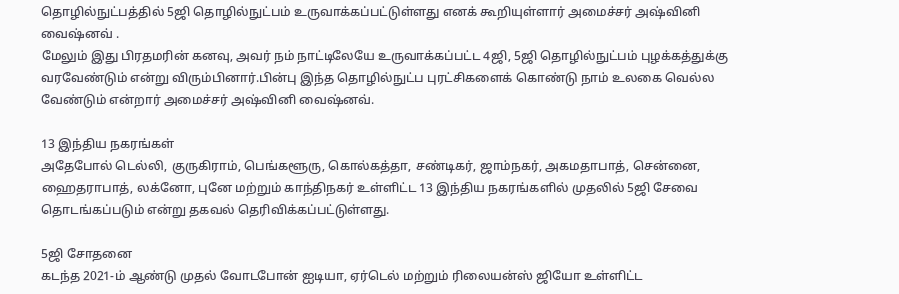தொழில்நுட்பத்தில் 5ஜி தொழில்நுட்பம் உருவாக்கப்பட்டுள்ளது எனக் கூறியுள்ளார் அமைச்சர் அஷ்வினி வைஷ்னவ் .
மேலும் இது பிரதமரின் கனவு, அவர் நம் நாட்டிலேயே உருவாக்கப்பட்ட 4ஜி, 5ஜி தொழில்நுட்பம் புழக்கத்துக்கு வரவேண்டும் என்று விரும்பினார்.பின்பு இந்த தொழில்நுட்ப புரட்சிகளைக் கொண்டு நாம் உலகை வெல்ல வேண்டும் என்றார் அமைச்சர் அஷ்வினி வைஷ்னவ்.

13 இந்திய நகரங்கள்
அதேபோல் டெல்லி, குருகிராம், பெங்களூரு, கொல்கத்தா, சண்டிகர், ஜாம்நகர், அகமதாபாத், சென்னை, ஹைதராபாத், லக்னோ, புனே மற்றும் காந்திநகர் உள்ளிட்ட 13 இந்திய நகரங்களில் முதலில் 5ஜி சேவை தொடங்கப்படும் என்று தகவல் தெரிவிக்கப்பட்டுள்ளது.

5ஜி சோதனை
கடந்த 2021-ம் ஆண்டு முதல் வோடபோன் ஐடியா, ஏர்டெல் மற்றும் ரிலையன்ஸ் ஜியோ உள்ளிட்ட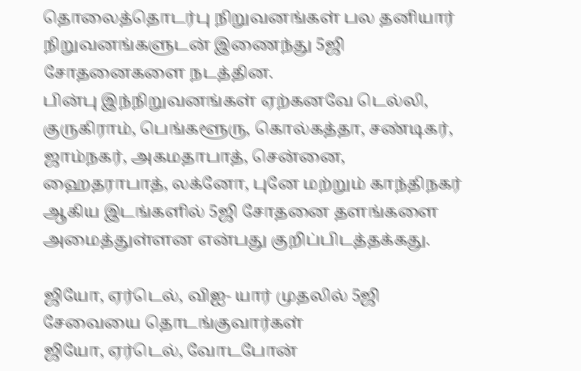தொலைத்தொடர்பு நிறுவனங்கள் பல தனியார் நிறுவனங்களுடன் இணைந்து 5ஜி சோதனைகளை நடத்தின.
பின்பு இந்நிறுவனங்கள் ஏற்கனவே டெல்லி, குருகிராம், பெங்களூரு, கொல்கத்தா, சண்டிகர், ஜாம்நகர், அகமதாபாத், சென்னை, ஹைதராபாத், லக்னோ, புனே மற்றும் காந்திநகர் ஆகிய இடங்களில் 5ஜி சோதனை தளங்களை அமைத்துள்ளன என்பது குறிப்பிடத்தக்கது.

ஜியோ, ஏர்டெல், விஐ- யார் முதலில் 5ஜி சேவையை தொடங்குவார்கள்
ஜியோ, ஏர்டெல், வோடபோன்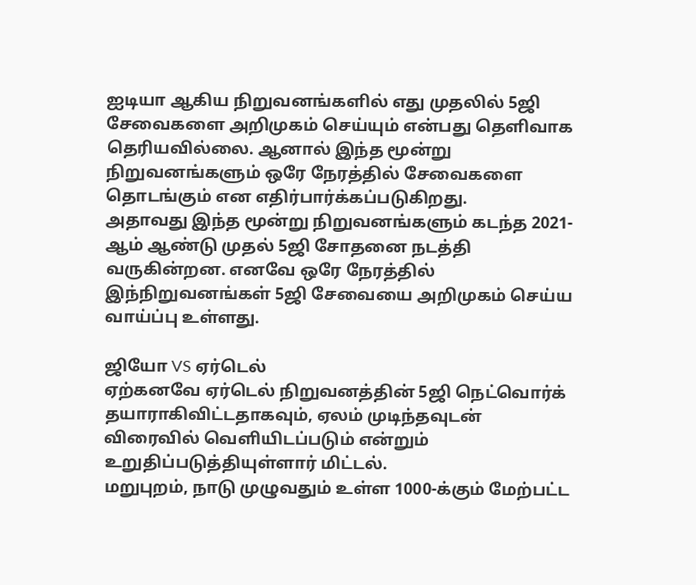ஐடியா ஆகிய நிறுவனங்களில் எது முதலில் 5ஜி சேவைகளை அறிமுகம் செய்யும் என்பது தெளிவாக தெரியவில்லை. ஆனால் இந்த மூன்று நிறுவனங்களும் ஒரே நேரத்தில் சேவைகளை தொடங்கும் என எதிர்பார்க்கப்படுகிறது.
அதாவது இந்த மூன்று நிறுவனங்களும் கடந்த 2021-ஆம் ஆண்டு முதல் 5ஜி சோதனை நடத்தி வருகின்றன. எனவே ஒரே நேரத்தில் இந்நிறுவனங்கள் 5ஜி சேவையை அறிமுகம் செய்ய வாய்ப்பு உள்ளது.

ஜியோ VS ஏர்டெல்
ஏற்கனவே ஏர்டெல் நிறுவனத்தின் 5ஜி நெட்வொர்க் தயாராகிவிட்டதாகவும், ஏலம் முடிந்தவுடன் விரைவில் வெளியிடப்படும் என்றும் உறுதிப்படுத்தியுள்ளார் மிட்டல்.
மறுபுறம், நாடு முழுவதும் உள்ள 1000-க்கும் மேற்பட்ட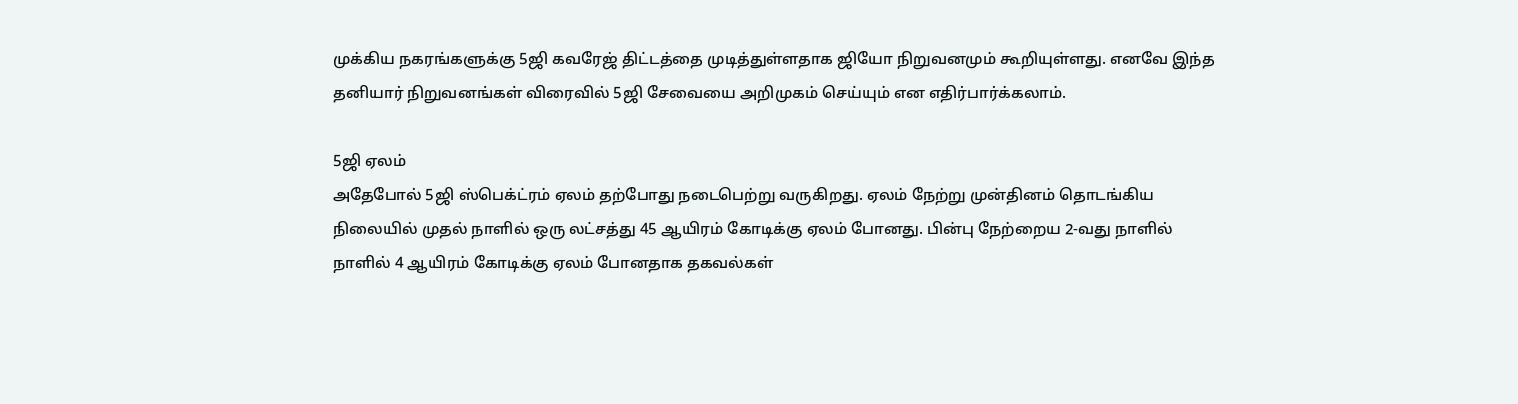முக்கிய நகரங்களுக்கு 5ஜி கவரேஜ் திட்டத்தை முடித்துள்ளதாக ஜியோ நிறுவனமும் கூறியுள்ளது. எனவே இந்த தனியார் நிறுவனங்கள் விரைவில் 5ஜி சேவையை அறிமுகம் செய்யும் என எதிர்பார்க்கலாம்.

5ஜி ஏலம்
அதேபோல் 5ஜி ஸ்பெக்ட்ரம் ஏலம் தற்போது நடைபெற்று வருகிறது. ஏலம் நேற்று முன்தினம் தொடங்கிய நிலையில் முதல் நாளில் ஒரு லட்சத்து 45 ஆயிரம் கோடிக்கு ஏலம் போனது. பின்பு நேற்றைய 2-வது நாளில் நாளில் 4 ஆயிரம் கோடிக்கு ஏலம் போனதாக தகவல்கள்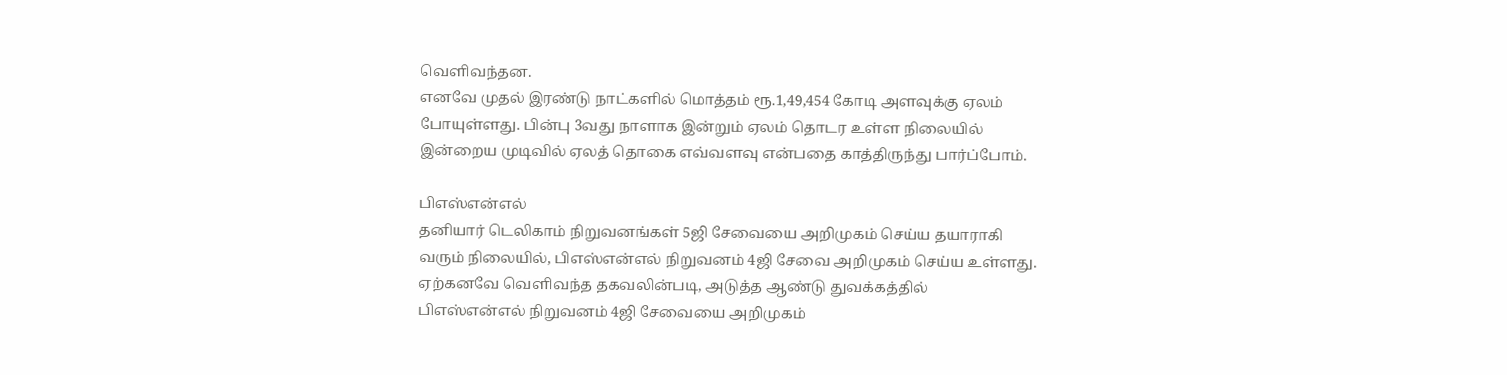வெளிவந்தன.
எனவே முதல் இரண்டு நாட்களில் மொத்தம் ரூ.1,49,454 கோடி அளவுக்கு ஏலம் போயுள்ளது. பின்பு 3வது நாளாக இன்றும் ஏலம் தொடர உள்ள நிலையில் இன்றைய முடிவில் ஏலத் தொகை எவ்வளவு என்பதை காத்திருந்து பார்ப்போம்.

பிஎஸ்என்எல்
தனியார் டெலிகாம் நிறுவனங்கள் 5ஜி சேவையை அறிமுகம் செய்ய தயாராகி வரும் நிலையில், பிஎஸ்என்எல் நிறுவனம் 4ஜி சேவை அறிமுகம் செய்ய உள்ளது. ஏற்கனவே வெளிவந்த தகவலின்படி, அடுத்த ஆண்டு துவக்கத்தில் பிஎஸ்என்எல் நிறுவனம் 4ஜி சேவையை அறிமுகம்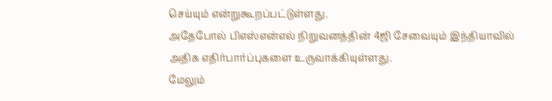செய்யும் என்றுகூறப்பட்டுள்ளது.
அதேபோல் பிஎஸ்என்எல் நிறுவனத்தின் 4ஜி சேவையும் இந்தியாவில் அதிக எதிர்பார்ப்புகளை உருவாக்கியுள்ளது.
மேலும்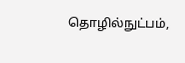தொழில்நுட்பம்,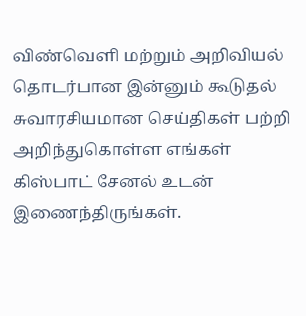விண்வெளி மற்றும் அறிவியல் தொடர்பான இன்னும் கூடுதல் சுவாரசியமான செய்திகள் பற்றி அறிந்துகொள்ள எங்கள் கிஸ்பாட் சேனல் உடன் இணைந்திருங்கள்.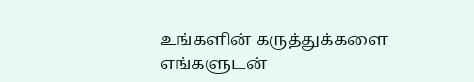உங்களின் கருத்துக்களை எங்களுடன்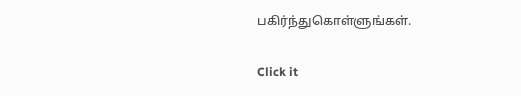பகிர்ந்துகொள்ளுங்கள்.


Click it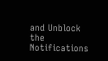and Unblock the Notifications